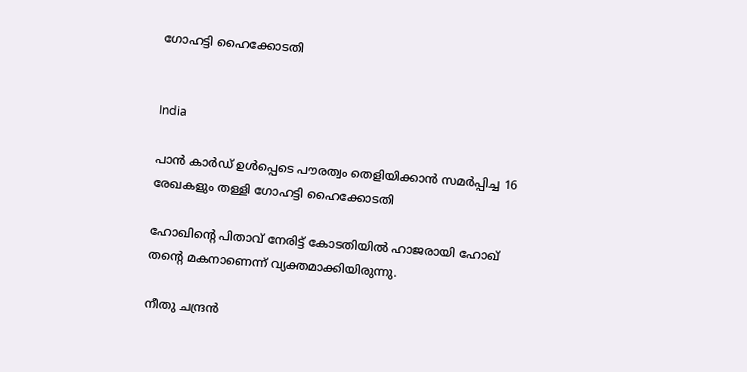ഗോഹട്ടി ഹൈക്കോടതി


India

പാൻ കാർഡ് ഉൾപ്പെടെ പൗരത്വം തെളിയിക്കാൻ സമർപ്പിച്ച‌ 16 രേഖകളും തള്ളി ഗോഹട്ടി ഹൈക്കോടതി

ഹോഖിന്‍റെ പിതാവ് നേരിട്ട് കോടതിയിൽ ഹാജരായി ഹോഖ് തന്‍റെ മകനാണെന്ന് വ്യക്തമാക്കിയിരുന്നു.

നീതു ചന്ദ്രൻ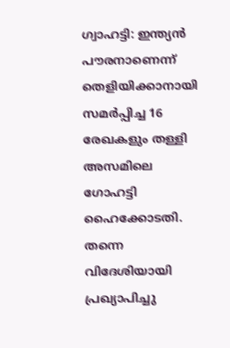ഗ്വാഹട്ടി: ഇന്ത്യൻ പൗരനാണെന്ന് തെളിയിക്കാനായി സമർപ്പിച്ച 16 രേഖകളും തള്ളി അസമിലെ ഗോഹട്ടി ഹൈക്കോടതി. തന്നെ വിദേശിയായി പ്രഖ്യാപിച്ചു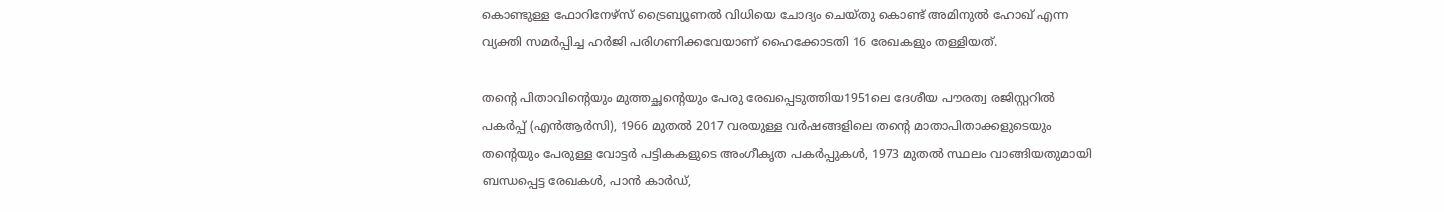കൊണ്ടുള്ള ഫോറിനേഴ്സ് ട്രൈബ്യൂണൽ വിധിയെ ചോദ്യം ചെയ്തു കൊണ്ട് അമിനുൽ ഹോഖ് എന്ന വ്യക്തി സമർപ്പിച്ച ഹർജി പരിഗണിക്കവേയാണ് ഹൈക്കോടതി 16 രേഖകളും തള്ളിയത്.

തന്‍റെ പിതാവിന്‍റെയും മുത്തച്ഛന്‍റെയും പേരു രേഖപ്പെടുത്തിയ1951ലെ ദേശീയ പൗരത്വ രജിസ്റ്ററിൽ പകർപ്പ് (എൻആർസി), 1966 മുതൽ 2017 വരയുള്ള വർഷങ്ങളിലെ തന്‍റെ മാതാപിതാക്കളുടെയും തന്‍റെയും പേരുള്ള വോട്ടർ പട്ടികകളുടെ അംഗീകൃത പകർപ്പുകൾ, 1973 മുതൽ സ്ഥലം വാങ്ങിയതുമായി ബന്ധപ്പെട്ട രേഖകൾ, പാൻ കാർഡ്,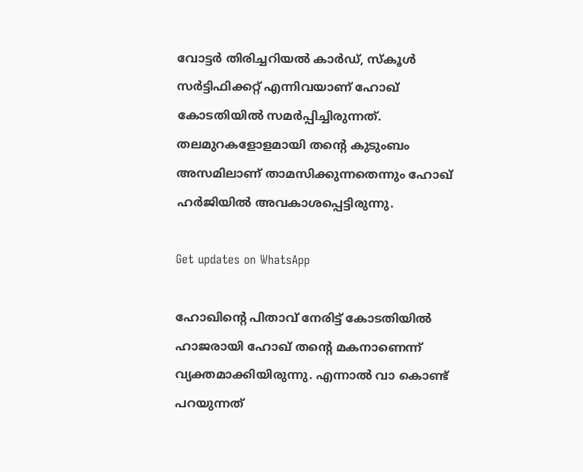വോട്ടർ തിരിച്ചറിയൽ കാർഡ്, സ്കൂൾ സർട്ടിഫിക്കറ്റ് എന്നിവയാണ് ഹോഖ് കോടതിയിൽ സമർപ്പിച്ചിരുന്നത്. തലമുറകളോളമായി തന്‍റെ കുടുംബം അസമിലാണ് താമസിക്കുന്നതെന്നും ഹോഖ് ഹർജിയിൽ അവകാശപ്പെട്ടിരുന്നു.

Get updates on WhatsApp

ഹോഖിന്‍റെ പിതാവ് നേരിട്ട് കോടതിയിൽ ഹാജരായി ഹോഖ് തന്‍റെ മകനാണെന്ന് വ്യക്തമാക്കിയിരുന്നു. എന്നാൽ വാ കൊണ്ട് പറയുന്നത്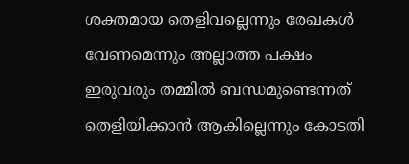ശക്തമായ തെളിവല്ലെന്നും രേഖകൾ വേണമെന്നും അല്ലാത്ത പക്ഷം ഇരുവരും തമ്മിൽ ബന്ധമുണ്ടെന്നത് തെളിയിക്കാൻ ആകില്ലെന്നും കോടതി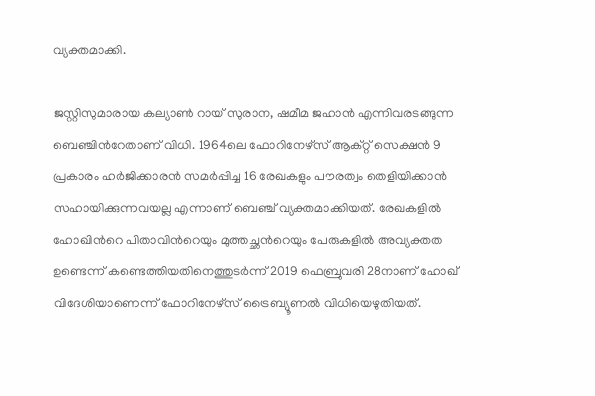വ്യക്തമാക്കി.

ജസ്റ്റിസുമാരായ കല്യാൺ റായ് സുരാന, ഷമീമ ജഹാൻ എന്നിവരടങ്ങുന്ന ബെഞ്ചിന്‍റേതാണ് വിധി. 1964ലെ ഫോറിനേഴ്സ് ആക്റ്റ് സെക്ഷൻ 9 പ്രകാരം ഹർജിക്കാരൻ സമർപ്പിച്ച 16 രേഖകളും പൗരത്വം തെളിയിക്കാൻ സഹായിക്കുന്നവയല്ല എന്നാണ് ബെഞ്ച് വ്യക്തമാക്കിയത്. രേഖകളിൽ ഹോഖിന്‍റെ പിതാവിന്‍റെയും മുത്തച്ഛന്‍റെയും പേരുകളിൽ അവ്യക്തത ഉണ്ടെന്ന് കണ്ടെത്തിയതിനെത്തുടർന്ന് 2019 ഫെബ്രുവരി 28നാണ് ഹോഖ് വിദേശിയാണെന്ന് ഫോറിനേഴ്സ് ട്രൈബ്യൂണൽ വിധിയെഴുതിയത്.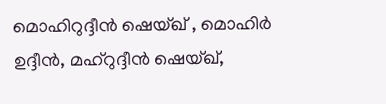മൊഹിറുദ്ദീൻ ഷെയ്ഖ് , മൊഹിർ ഉദ്ദീൻ, മഹ്റുദ്ദീൻ ഷെയ്ഖ്,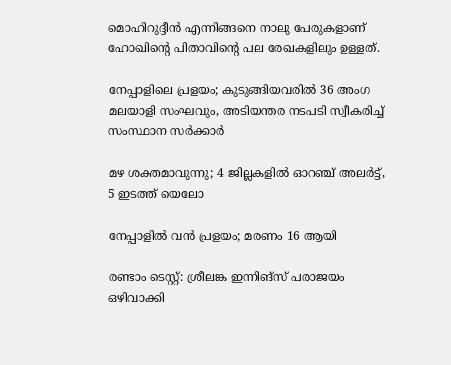മൊഹിറുദ്ദീൻ എന്നിങ്ങനെ നാലു പേരുകളാണ് ഹോഖിന്‍റെ പിതാവിന്‍റെ പല രേഖകളിലും ഉള്ളത്.

നേപ്പാളിലെ പ്രളയം; കുടുങ്ങിയവരിൽ 36 അംഗ മലയാളി സംഘവും, അടിയന്തര നടപടി സ്വീകരിച്ച് സംസ്ഥാന സർക്കാർ

മഴ ശക്തമാവുന്നു; 4 ജില്ലകളിൽ ഓറഞ്ച് അലർട്ട്, 5 ഇടത്ത് യെലോ

നേപ്പാളിൽ വൻ പ്രളയം; മരണം 16 ആയി

രണ്ടാം ടെസ്റ്റ്: ശ്രീലങ്ക ഇന്നിങ്സ് പരാജയം ഒഴിവാക്കി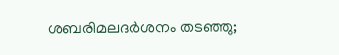ശബരിമലദർശനം തടഞ്ഞു;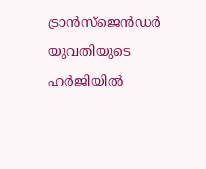ട്രാൻസ്ജെൻഡർ യുവതിയുടെ ഹർജിയിൽ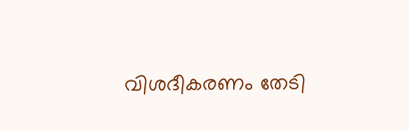വിശദീകരണം തേടി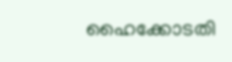ഹൈക്കോടതി